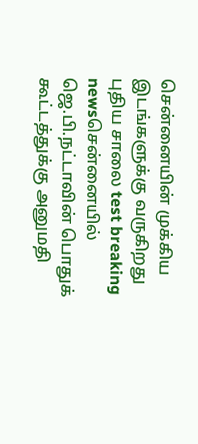சென்னையின் முக்கிய இடங்களுக்கு வருகிறது புதிய சாலை test breaking newsசென்னையில் ஜெ.பி.நட்டாவின் பொதுக் கூட்டத்துக்கு அனுமதி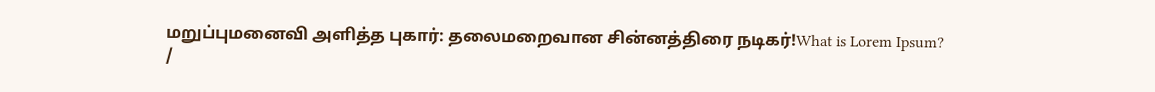மறுப்புமனைவி அளித்த புகார்: தலைமறைவான சின்னத்திரை நடிகர்!What is Lorem Ipsum?
/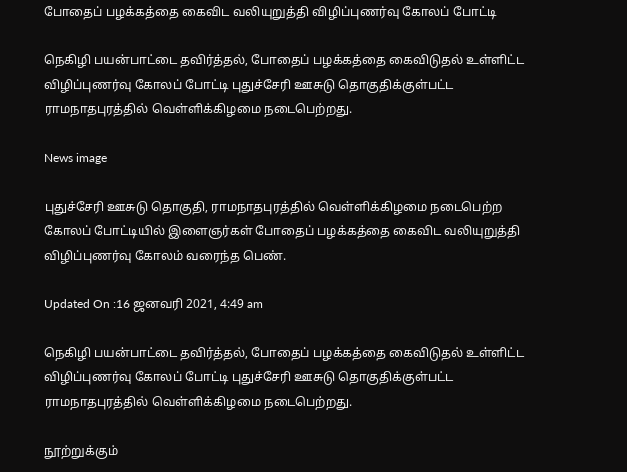போதைப் பழக்கத்தை கைவிட வலியுறுத்தி விழிப்புணர்வு கோலப் போட்டி

நெகிழி பயன்பாட்டை தவிர்த்தல், போதைப் பழக்கத்தை கைவிடுதல் உள்ளிட்ட விழிப்புணர்வு கோலப் போட்டி புதுச்சேரி ஊசுடு தொகுதிக்குள்பட்ட ராமநாதபுரத்தில் வெள்ளிக்கிழமை நடைபெற்றது.

News image

புதுச்சேரி ஊசுடு தொகுதி, ராமநாதபுரத்தில் வெள்ளிக்கிழமை நடைபெற்ற கோலப் போட்டியில் இளைஞர்கள் போதைப் பழக்கத்தை கைவிட வலியுறுத்தி விழிப்புணர்வு கோலம் வரைந்த பெண்.

Updated On :16 ஜனவரி 2021, 4:49 am

நெகிழி பயன்பாட்டை தவிர்த்தல், போதைப் பழக்கத்தை கைவிடுதல் உள்ளிட்ட விழிப்புணர்வு கோலப் போட்டி புதுச்சேரி ஊசுடு தொகுதிக்குள்பட்ட ராமநாதபுரத்தில் வெள்ளிக்கிழமை நடைபெற்றது.

நூற்றுக்கும்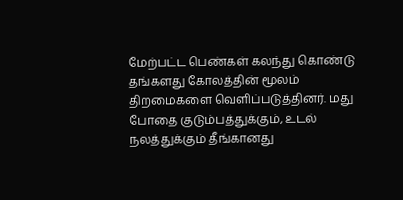மேற்பட்ட பெண்கள் கலந்து கொண்டு தங்களது கோலத்தின் மூலம் திறமைகளை வெளிப்படுத்தினர். மது போதை குடும்பத்துக்கும், உடல் நலத்துக்கும் தீங்கானது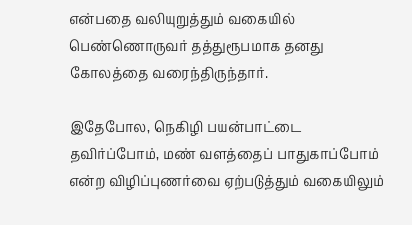என்பதை வலியுறுத்தும் வகையில் பெண்ணொருவர் தத்துரூபமாக தனது கோலத்தை வரைந்திருந்தார்.

இதேபோல, நெகிழி பயன்பாட்டை தவிர்ப்போம், மண் வளத்தைப் பாதுகாப்போம் என்ற விழிப்புணர்வை ஏற்படுத்தும் வகையிலும்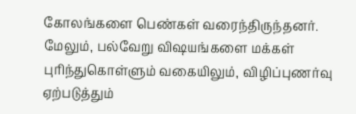கோலங்களை பெண்கள் வரைந்திருந்தனர். மேலும், பல்வேறு விஷயங்களை மக்கள் புரிந்துகொள்ளும் வகையிலும், விழிப்புணர்வு ஏற்படுத்தும்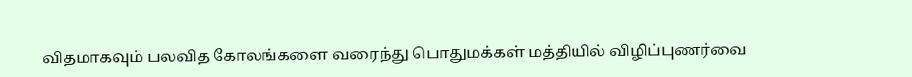விதமாகவும் பலவித கோலங்களை வரைந்து பொதுமக்கள் மத்தியில் விழிப்புணர்வை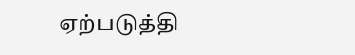ஏற்படுத்தி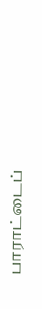பாராட்டைப்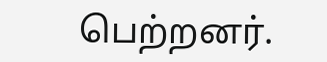பெற்றனர்.